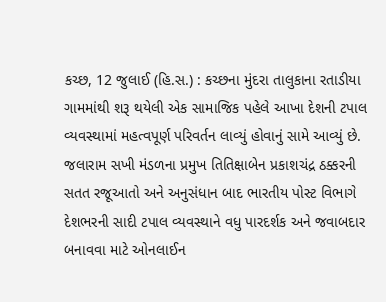કચ્છ, 12 જુલાઈ (હિ.સ.) : કચ્છના મુંદરા તાલુકાના રતાડીયા ગામમાંથી શરૂ થયેલી એક સામાજિક પહેલે આખા દેશની ટપાલ વ્યવસ્થામાં મહત્વપૂર્ણ પરિવર્તન લાવ્યું હોવાનું સામે આવ્યું છે. જલારામ સખી મંડળના પ્રમુખ તિતિક્ષાબેન પ્રકાશચંદ્ર ઠક્કરની સતત રજૂઆતો અને અનુસંધાન બાદ ભારતીય પોસ્ટ વિભાગે દેશભરની સાદી ટપાલ વ્યવસ્થાને વધુ પારદર્શક અને જવાબદાર બનાવવા માટે ઓનલાઈન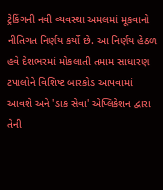ટ્રેકિંગની નવી વ્યવસ્થા અમલમાં મૂકવાનો નીતિગત નિર્ણય કર્યો છે. આ નિર્ણય હેઠળ હવે દેશભરમાં મોકલાતી તમામ સાધારણ ટપાલોને વિશિષ્ટ બારકોડ આપવામાં આવશે અને 'ડાક સેવા' એપ્લિકેશન દ્વારા તેની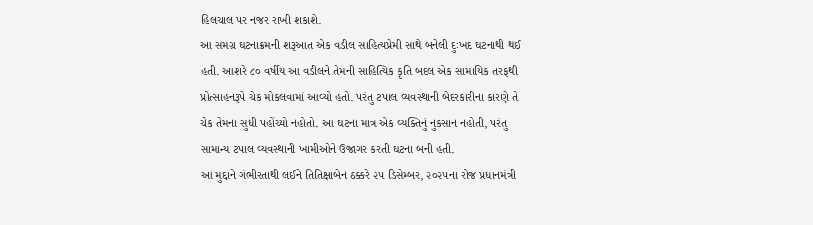હિલચાલ પર નજર રાખી શકાશે.
આ સમગ્ર ઘટનાક્રમની શરૂઆત એક વડીલ સાહિત્યપ્રેમી સાથે બનેલી દુઃખદ ઘટનાથી થઈ હતી. આશરે ૮૦ વર્ષીય આ વડીલને તેમની સાહિત્યિક કૃતિ બદલ એક સામાયિક તરફથી પ્રોત્સાહનરૂપે ચેક મોકલવામાં આવ્યો હતો. પરંતુ ટપાલ વ્યવસ્થાની બેદરકારીના કારણે તે ચેક તેમના સુધી પહોંચ્યો નહોતો. આ ઘટના માત્ર એક વ્યક્તિનું નુકસાન નહોતી, પરંતુ સામાન્ય ટપાલ વ્યવસ્થાની ખામીઓને ઉજાગર કરતી ઘટના બની હતી.
આ મુદ્દાને ગંભીરતાથી લઈને તિતિક્ષાબેન ઠક્કરે ૨૫ ડિસેમ્બર, ૨૦૨૫ના રોજ પ્રધાનમંત્રી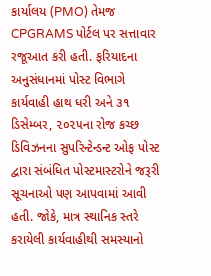કાર્યાલય (PMO) તેમજ CPGRAMS પોર્ટલ પર સત્તાવાર રજૂઆત કરી હતી. ફરિયાદના અનુસંધાનમાં પોસ્ટ વિભાગે કાર્યવાહી હાથ ધરી અને ૩૧ ડિસેમ્બર, ૨૦૨૫ના રોજ કચ્છ ડિવિઝનના સુપરિન્ટેન્ડન્ટ ઓફ પોસ્ટ દ્વારા સંબંધિત પોસ્ટમાસ્ટરોને જરૂરી સૂચનાઓ પણ આપવામાં આવી હતી. જોકે, માત્ર સ્થાનિક સ્તરે કરાયેલી કાર્યવાહીથી સમસ્યાનો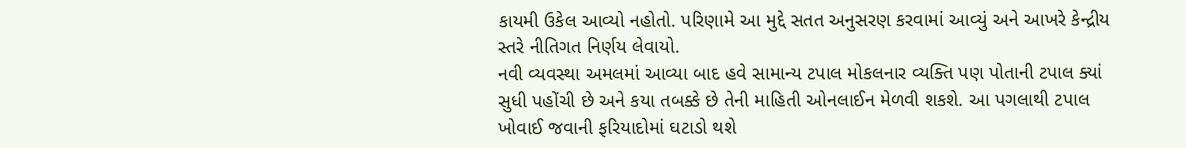કાયમી ઉકેલ આવ્યો નહોતો. પરિણામે આ મુદ્દે સતત અનુસરણ કરવામાં આવ્યું અને આખરે કેન્દ્રીય સ્તરે નીતિગત નિર્ણય લેવાયો.
નવી વ્યવસ્થા અમલમાં આવ્યા બાદ હવે સામાન્ય ટપાલ મોકલનાર વ્યક્તિ પણ પોતાની ટપાલ ક્યાં સુધી પહોંચી છે અને કયા તબક્કે છે તેની માહિતી ઓનલાઈન મેળવી શકશે. આ પગલાથી ટપાલ ખોવાઈ જવાની ફરિયાદોમાં ઘટાડો થશે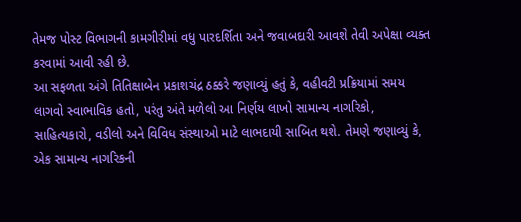તેમજ પોસ્ટ વિભાગની કામગીરીમાં વધુ પારદર્શિતા અને જવાબદારી આવશે તેવી અપેક્ષા વ્યક્ત કરવામાં આવી રહી છે.
આ સફળતા અંગે તિતિક્ષાબેન પ્રકાશચંદ્ર ઠક્કરે જણાવ્યું હતું કે, વહીવટી પ્રક્રિયામાં સમય લાગવો સ્વાભાવિક હતો, પરંતુ અંતે મળેલો આ નિર્ણય લાખો સામાન્ય નાગરિકો, સાહિત્યકારો, વડીલો અને વિવિધ સંસ્થાઓ માટે લાભદાયી સાબિત થશે. તેમણે જણાવ્યું કે, એક સામાન્ય નાગરિકની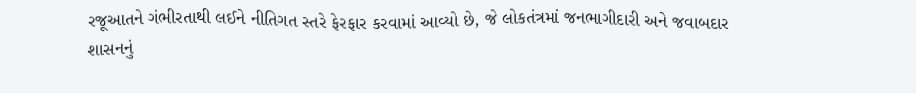રજૂઆતને ગંભીરતાથી લઈને નીતિગત સ્તરે ફેરફાર કરવામાં આવ્યો છે, જે લોકતંત્રમાં જનભાગીદારી અને જવાબદાર શાસનનું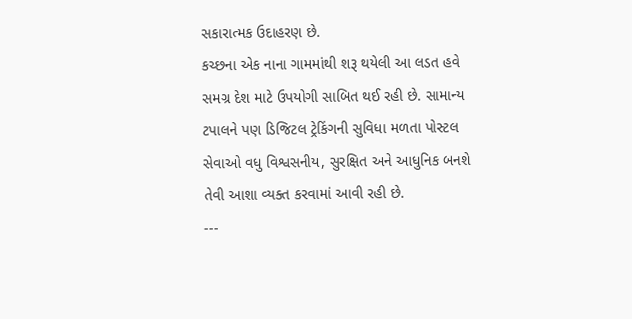સકારાત્મક ઉદાહરણ છે.
કચ્છના એક નાના ગામમાંથી શરૂ થયેલી આ લડત હવે સમગ્ર દેશ માટે ઉપયોગી સાબિત થઈ રહી છે. સામાન્ય ટપાલને પણ ડિજિટલ ટ્રેકિંગની સુવિધા મળતા પોસ્ટલ સેવાઓ વધુ વિશ્વસનીય, સુરક્ષિત અને આધુનિક બનશે તેવી આશા વ્યક્ત કરવામાં આવી રહી છે.
---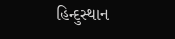હિન્દુસ્થાન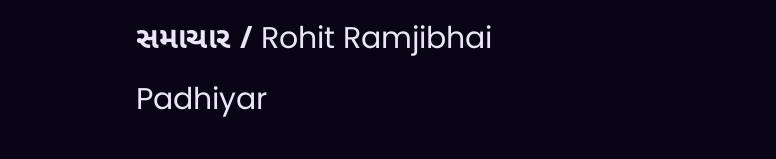સમાચાર / Rohit Ramjibhai Padhiyar